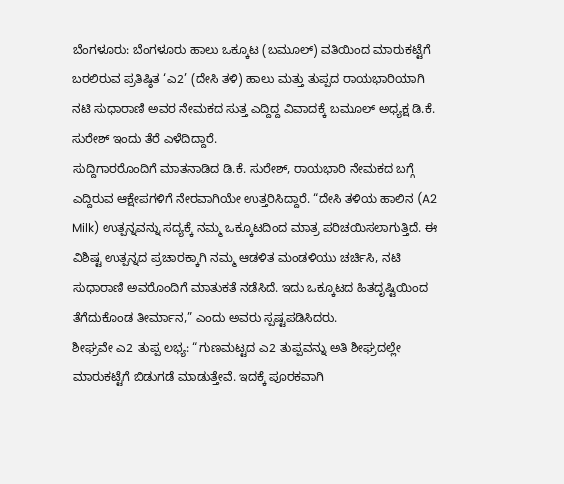ಬೆಂಗಳೂರು: ಬೆಂಗಳೂರು ಹಾಲು ಒಕ್ಕೂಟ (ಬಮೂಲ್) ವತಿಯಿಂದ ಮಾರುಕಟ್ಟೆಗೆ ಬರಲಿರುವ ಪ್ರತಿಷ್ಠಿತ ‘ಎ2’ (ದೇಸಿ ತಳಿ) ಹಾಲು ಮತ್ತು ತುಪ್ಪದ ರಾಯಭಾರಿಯಾಗಿ ನಟಿ ಸುಧಾರಾಣಿ ಅವರ ನೇಮಕದ ಸುತ್ತ ಎದ್ದಿದ್ದ ವಿವಾದಕ್ಕೆ ಬಮೂಲ್ ಅಧ್ಯಕ್ಷ ಡಿ.ಕೆ. ಸುರೇಶ್ ಇಂದು ತೆರೆ ಎಳೆದಿದ್ದಾರೆ.
ಸುದ್ದಿಗಾರರೊಂದಿಗೆ ಮಾತನಾಡಿದ ಡಿ.ಕೆ. ಸುರೇಶ್, ರಾಯಭಾರಿ ನೇಮಕದ ಬಗ್ಗೆ ಎದ್ದಿರುವ ಆಕ್ಷೇಪಗಳಿಗೆ ನೇರವಾಗಿಯೇ ಉತ್ತರಿಸಿದ್ದಾರೆ. “ದೇಸಿ ತಳಿಯ ಹಾಲಿನ (A2 Milk) ಉತ್ಪನ್ನವನ್ನು ಸದ್ಯಕ್ಕೆ ನಮ್ಮ ಒಕ್ಕೂಟದಿಂದ ಮಾತ್ರ ಪರಿಚಯಿಸಲಾಗುತ್ತಿದೆ. ಈ ವಿಶಿಷ್ಟ ಉತ್ಪನ್ನದ ಪ್ರಚಾರಕ್ಕಾಗಿ ನಮ್ಮ ಆಡಳಿತ ಮಂಡಳಿಯು ಚರ್ಚಿಸಿ, ನಟಿ ಸುಧಾರಾಣಿ ಅವರೊಂದಿಗೆ ಮಾತುಕತೆ ನಡೆಸಿದೆ. ಇದು ಒಕ್ಕೂಟದ ಹಿತದೃಷ್ಟಿಯಿಂದ ತೆಗೆದುಕೊಂಡ ತೀರ್ಮಾನ,” ಎಂದು ಅವರು ಸ್ಪಷ್ಟಪಡಿಸಿದರು.
ಶೀಘ್ರವೇ ಎ2 ತುಪ್ಪ ಲಭ್ಯ: “ಗುಣಮಟ್ಟದ ಎ2 ತುಪ್ಪವನ್ನು ಅತಿ ಶೀಘ್ರದಲ್ಲೇ ಮಾರುಕಟ್ಟೆಗೆ ಬಿಡುಗಡೆ ಮಾಡುತ್ತೇವೆ. ಇದಕ್ಕೆ ಪೂರಕವಾಗಿ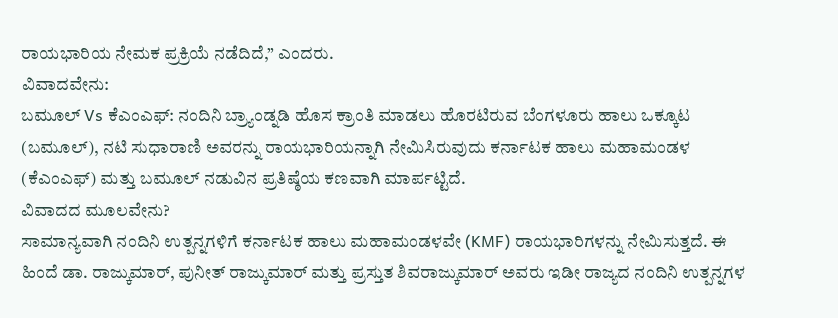ರಾಯಭಾರಿಯ ನೇಮಕ ಪ್ರಕ್ರಿಯೆ ನಡೆದಿದೆ,” ಎಂದರು.
ವಿವಾದವೇನು:
ಬಮೂಲ್ Vs ಕೆಎಂಎಫ್: ನಂದಿನಿ ಬ್ರ್ಯಾಂಡ್ನಡಿ ಹೊಸ ಕ್ರಾಂತಿ ಮಾಡಲು ಹೊರಟಿರುವ ಬೆಂಗಳೂರು ಹಾಲು ಒಕ್ಕೂಟ (ಬಮೂಲ್), ನಟಿ ಸುಧಾರಾಣಿ ಅವರನ್ನು ರಾಯಭಾರಿಯನ್ನಾಗಿ ನೇಮಿಸಿರುವುದು ಕರ್ನಾಟಕ ಹಾಲು ಮಹಾಮಂಡಳ (ಕೆಎಂಎಫ್) ಮತ್ತು ಬಮೂಲ್ ನಡುವಿನ ಪ್ರತಿಷ್ಠೆಯ ಕಣವಾಗಿ ಮಾರ್ಪಟ್ಟಿದೆ.
ವಿವಾದದ ಮೂಲವೇನು?
ಸಾಮಾನ್ಯವಾಗಿ ನಂದಿನಿ ಉತ್ಪನ್ನಗಳಿಗೆ ಕರ್ನಾಟಕ ಹಾಲು ಮಹಾಮಂಡಳವೇ (KMF) ರಾಯಭಾರಿಗಳನ್ನು ನೇಮಿಸುತ್ತದೆ. ಈ ಹಿಂದೆ ಡಾ. ರಾಜ್ಕುಮಾರ್, ಪುನೀತ್ ರಾಜ್ಕುಮಾರ್ ಮತ್ತು ಪ್ರಸ್ತುತ ಶಿವರಾಜ್ಕುಮಾರ್ ಅವರು ಇಡೀ ರಾಜ್ಯದ ನಂದಿನಿ ಉತ್ಪನ್ನಗಳ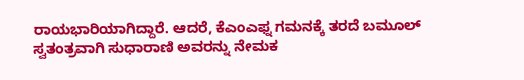ರಾಯಭಾರಿಯಾಗಿದ್ದಾರೆ. ಆದರೆ, ಕೆಎಂಎಫ್ನ ಗಮನಕ್ಕೆ ತರದೆ ಬಮೂಲ್ ಸ್ವತಂತ್ರವಾಗಿ ಸುಧಾರಾಣಿ ಅವರನ್ನು ನೇಮಕ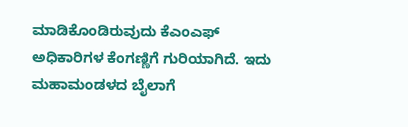ಮಾಡಿಕೊಂಡಿರುವುದು ಕೆಎಂಎಫ್ ಅಧಿಕಾರಿಗಳ ಕೆಂಗಣ್ಣಿಗೆ ಗುರಿಯಾಗಿದೆ. ಇದು ಮಹಾಮಂಡಳದ ಬೈಲಾಗೆ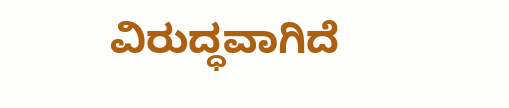ವಿರುದ್ಧವಾಗಿದೆ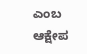ಎಂಬ ಆಕ್ಷೇಪ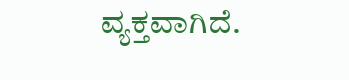ವ್ಯಕ್ತವಾಗಿದೆ.